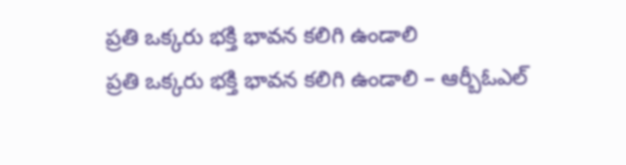ప్రతి ఒక్కరు భక్తి భావన కలిగి ఉండాలి
ప్రతి ఒక్కరు భక్తి భావన కలిగి ఉండాలి – ఆర్బీఓఎల్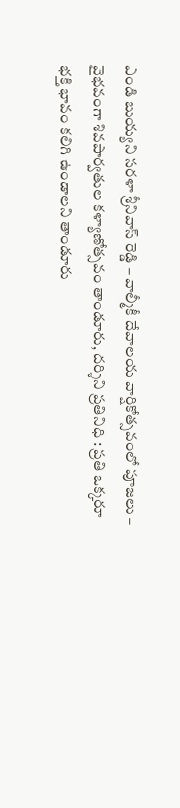ఎండి బుయ్యని సరళా శ్రీనివాస్ రెడ్డి – వాల్మీకీ దేవాలయ వార్షికోత్సవంలో పూజలు – వైభవంగా శివపార్వతుల కళ్యాణోత్సవం తాండూరు, దర్శిని ప్రతినిధి : ప్రతి ఒక్కరూ భక్తి భావం కలిగి ఉండాలని తాండూరు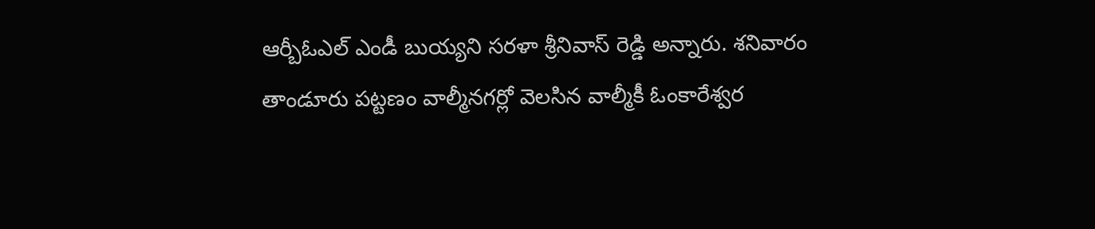ఆర్బీఓఎల్ ఎండీ బుయ్యని సరళా శ్రీనివాస్ రెడ్డి అన్నారు. శనివారం తాండూరు పట్టణం వాల్మీనగర్లో వెలసిన వాల్మీకీ ఓంకారేశ్వర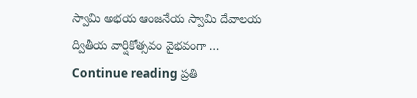స్వామి అభయ ఆంజనేయ స్వామి దేవాలయ ద్వితీయ వార్షికోత్సవం వైభవంగా … Continue reading ప్రతి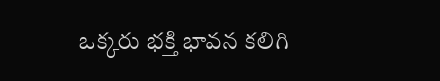ఒక్కరు భక్తి భావన కలిగి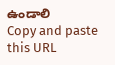ఉండాలి
Copy and paste this URL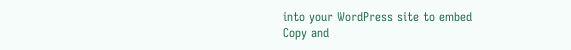into your WordPress site to embed
Copy and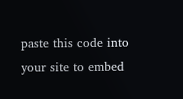paste this code into your site to embed